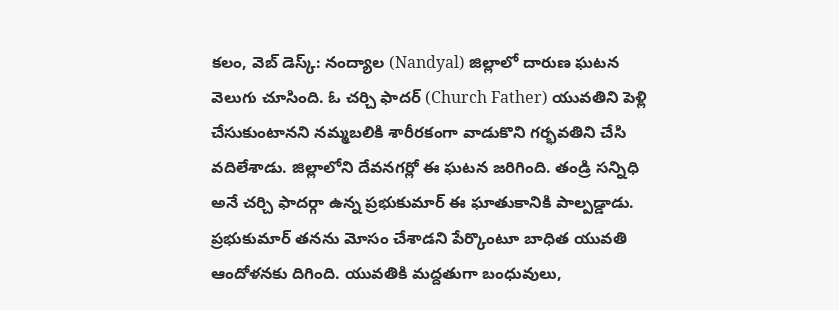కలం, వెబ్ డెస్క్: నంద్యాల (Nandyal) జిల్లాలో దారుణ ఘటన వెలుగు చూసింది. ఓ చర్చి ఫాదర్ (Church Father) యువతిని పెళ్లి చేసుకుంటానని నమ్మబలికి శారీరకంగా వాడుకొని గర్భవతిని చేసి వదిలేశాడు. జిల్లాలోని దేవనగర్లో ఈ ఘటన జరిగింది. తండ్రి సన్నిధి అనే చర్చి ఫాదర్గా ఉన్న ప్రభుకుమార్ ఈ ఘాతుకానికి పాల్పడ్డాడు. ప్రభుకుమార్ తనను మోసం చేశాడని పేర్కొంటూ బాధిత యువతి ఆందోళనకు దిగింది. యువతికి మద్దతుగా బంధువులు,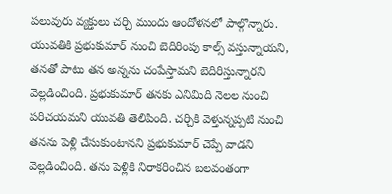పలువురు వ్యక్తులు చర్చి ముందు ఆందోళనలో పాల్గొన్నారు. యువతికి ప్రభుకుమార్ నుంచి బెదిరింపు కాల్స్ వస్తున్నాయని, తనతో పాటు తన అన్నను చంపేస్తామని బెదిరిస్తున్నారని వెల్లడించింది. ప్రభుకుమార్ తనకు ఎనిమిది నెలల నుంచి పరిచయమని యువతి తెలిపింది. చర్చికి వెళ్తున్నప్పటి నుంచి తనను పెళ్లి చేసుకుంటానని ప్రభుకుమార్ చెప్పే వాడని వెల్లడించింది. తను పెళ్లికి నిరాకరించిన బలవంతంగా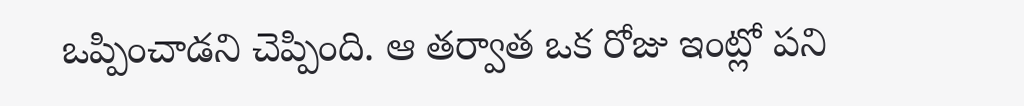ఒప్పించాడని చెప్పింది. ఆ తర్వాత ఒక రోజు ఇంట్లో పని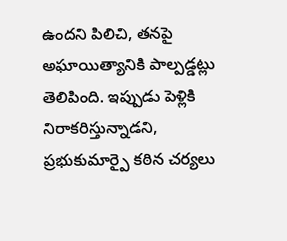ఉందని పిలిచి, తనపై అఘాయిత్యానికి పాల్పడ్డట్లు తెలిపింది. ఇప్పుడు పెళ్లికి నిరాకరిస్తున్నాడని, ప్రభుకుమార్పై కఠిన చర్యలు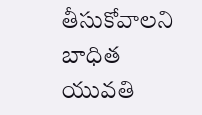తీసుకోవాలని బాధిత యువతి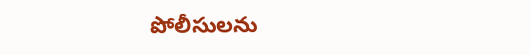పోలీసులను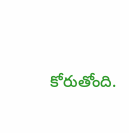కోరుతోంది.